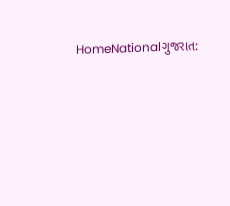HomeNationalગુજરાત: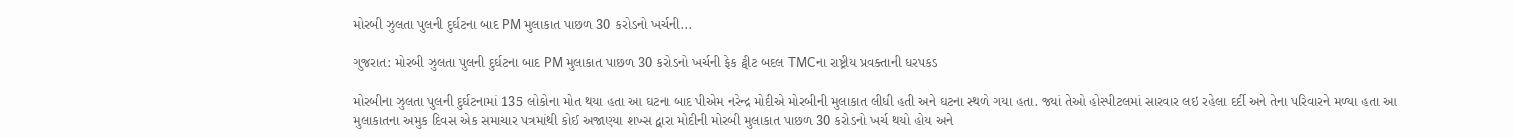મોરબી ઝુલતા પુલની દુર્ઘટના બાદ PM મુલાકાત પાછળ 30 કરોડનો ખર્ચની...

ગુજરાત: મોરબી ઝુલતા પુલની દુર્ઘટના બાદ PM મુલાકાત પાછળ 30 કરોડનો ખર્ચની ફેક ટ્વીટ બદલ TMCના રાષ્ટ્રીય પ્રવક્તાની ધરપકડ

મોરબીના ઝુલતા પુલની દુર્ઘટનામાં 135 લોકોના મોત થયા હતા આ ઘટના બાદ પીએમ નરેન્દ્ર મોદીએ મોરબીની મુલાકાત લીધી હતી અને ઘટના સ્થળે ગયા હતા. જ્યાં તેઓ હોસ્પીટલમાં સારવાર લઇ રહેલા દર્દી અને તેના પરિવારને મળ્યા હતા આ મુલાકાતના અમુક દિવસ એક સમાચાર પત્રમાંથી કોઈ અજાણ્યા શખ્સ દ્વારા મોદીની મોરબી મુલાકાત પાછળ 30 કરોડનો ખર્ચ થયો હોય અને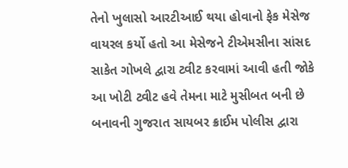તેનો ખુલાસો આરટીઆઈ થયા હોવાનો ફેક મેસેજ વાયરલ કર્યો હતો આ મેસેજને ટીએમસીના સાંસદ સાકેત ગોખલે દ્વારા ટ્વીટ કરવામાં આવી હતી જોકે આ ખોટી ટ્વીટ હવે તેમના માટે મુસીબત બની છે બનાવની ગુજરાત સાયબર ક્રાઈમ પોલીસ દ્વારા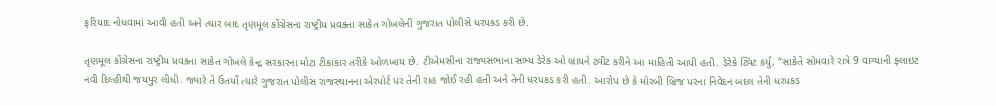ફરિયાદ નોધવામાં આવી હતી અને ત્યાર બાદ તૃણમૂલ કોંગ્રેસના રાષ્ટ્રીય પ્રવક્તા સાકેત ગોખલેની ગુજરાત પોલીસે ધરપકડ કરી છે.

તૃણમૂલ કોંગ્રેસના રાષ્ટ્રીય પ્રવક્તા સાકેત ગોખલે કેન્દ્ર સરકારના મોટા ટીકાકાર તરીકે ઓળખાય છે. ટીએમસીના રાજ્યસભાના સભ્ય ડેરેક ઓ બ્રાયને ટ્વીટ કરીને આ માહિતી આપી હતી. ડેરેકે ટ્વિટ કર્યું, “સાકેતે સોમવારે રાત્રે 9 વાગ્યાની ફ્લાઇટ નવી દિલ્હીથી જયપુર લીધી. જ્યારે તે ઉતર્યો ત્યારે ગુજરાત પોલીસ રાજસ્થાનના એરપોર્ટ પર તેની રાહ જોઈ રહી હતી અને તેની ધરપકડ કરી હતી. આરોપ છે કે મોરબી બ્રિજ પરના નિવેદન બદલ તેની ધરપકડ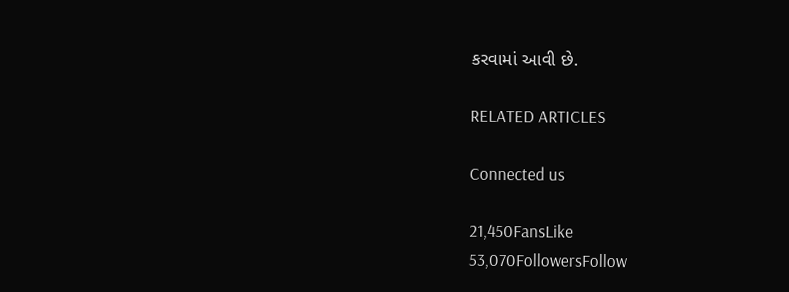કરવામાં આવી છે.

RELATED ARTICLES

Connected us

21,450FansLike
53,070FollowersFollow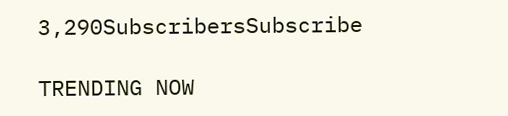3,290SubscribersSubscribe

TRENDING NOW